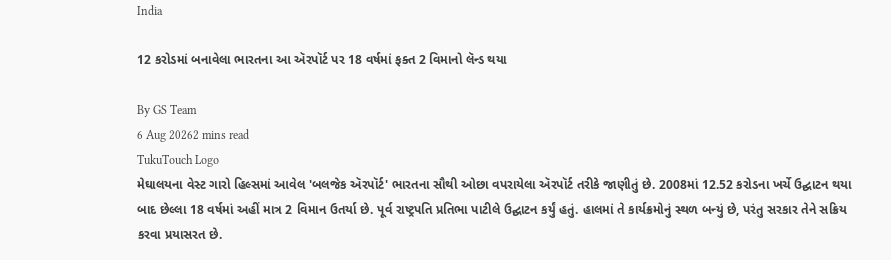India

12 કરોડમાં બનાવેલા ભારતના આ ઍરપૉર્ટ પર 18 વર્ષમાં ફક્ત 2 વિમાનો લૅન્ડ થયા

By GS Team
6 Aug 20262 mins read
TukuTouch Logo
મેઘાલયના વેસ્ટ ગારો હિલ્સમાં આવેલ 'બલજેક ઍરપૉર્ટ' ભારતના સૌથી ઓછા વપરાયેલા ઍરપૉર્ટ તરીકે જાણીતું છે. 2008માં 12.52 કરોડના ખર્ચે ઉદ્ઘાટન થયા બાદ છેલ્લા 18 વર્ષમાં અહીં માત્ર 2 વિમાન ઉતર્યા છે. પૂર્વ રાષ્ટ્રપતિ પ્રતિભા પાટીલે ઉદ્ઘાટન કર્યું હતું. હાલમાં તે કાર્યક્રમોનું સ્થળ બન્યું છે, પરંતુ સરકાર તેને સક્રિય કરવા પ્રયાસરત છે.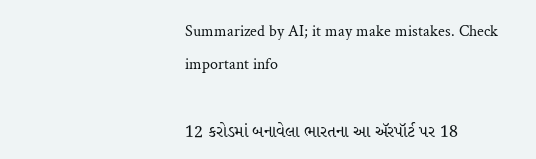Summarized by AI; it may make mistakes. Check important info

12 કરોડમાં બનાવેલા ભારતના આ ઍરપૉર્ટ પર 18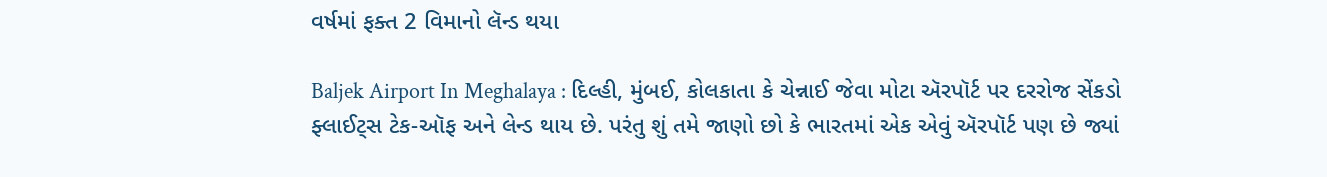વર્ષમાં ફક્ત 2 વિમાનો લૅન્ડ થયા

Baljek Airport In Meghalaya : દિલ્હી, મુંબઈ, કોલકાતા કે ચેન્નાઈ જેવા મોટા ઍરપૉર્ટ પર દરરોજ સેંકડો ફ્લાઈટ્સ ટેક-ઑફ અને લેન્ડ થાય છે. પરંતુ શું તમે જાણો છો કે ભારતમાં એક એવું ઍરપૉર્ટ પણ છે જ્યાં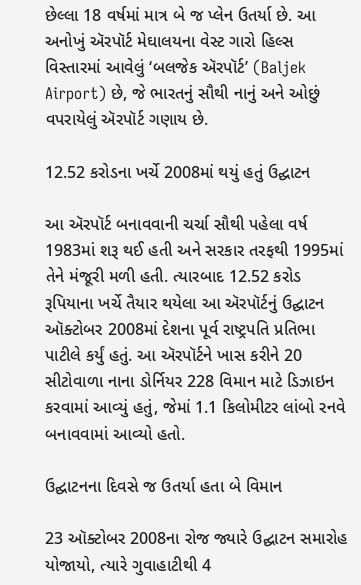છેલ્લા 18 વર્ષમાં માત્ર બે જ પ્લેન ઉતર્યા છે. આ અનોખું ઍરપૉર્ટ મેઘાલયના વેસ્ટ ગારો હિલ્સ વિસ્તારમાં આવેલું ‘બલજેક ઍરપૉર્ટ’ (Baljek Airport) છે, જે ભારતનું સૌથી નાનું અને ઓછું વપરાયેલું ઍરપૉર્ટ ગણાય છે.

12.52 કરોડના ખર્ચે 2008માં થયું હતું ઉદ્ઘાટન

આ ઍરપૉર્ટ બનાવવાની ચર્ચા સૌથી પહેલા વર્ષ 1983માં શરૂ થઈ હતી અને સરકાર તરફથી 1995માં તેને મંજૂરી મળી હતી. ત્યારબાદ 12.52 કરોડ રૂપિયાના ખર્ચે તૈયાર થયેલા આ ઍરપૉર્ટનું ઉદ્ઘાટન ઑક્ટોબર 2008માં દેશના પૂર્વ રાષ્ટ્રપતિ પ્રતિભા પાટીલે કર્યું હતું. આ ઍરપૉર્ટને ખાસ કરીને 20 સીટોવાળા નાના ડોર્નિયર 228 વિમાન માટે ડિઝાઇન કરવામાં આવ્યું હતું, જેમાં 1.1 કિલોમીટર લાંબો રનવે બનાવવામાં આવ્યો હતો.

ઉદ્ઘાટનના દિવસે જ ઉતર્યા હતા બે વિમાન

23 ઑક્ટોબર 2008ના રોજ જ્યારે ઉદ્ઘાટન સમારોહ યોજાયો, ત્યારે ગુવાહાટીથી 4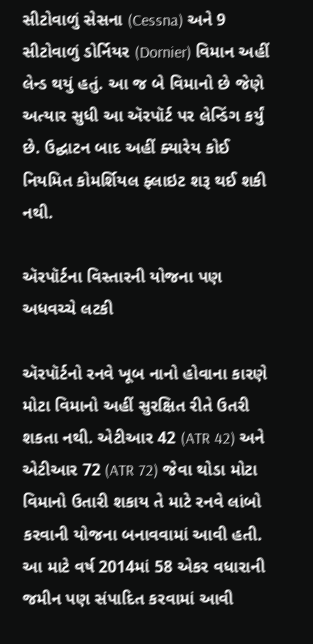સીટોવાળું સેસના (Cessna) અને 9 સીટોવાળું ડોર્નિયર (Dornier) વિમાન અહીં લેન્ડ થયું હતું. આ જ બે વિમાનો છે જેણે અત્યાર સુધી આ ઍરપૉર્ટ પર લેન્ડિંગ કર્યું છે. ઉદ્ઘાટન બાદ અહીં ક્યારેય કોઈ નિયમિત કોમર્શિયલ ફ્લાઇટ શરૂ થઈ શકી નથી.

ઍરપૉર્ટના વિસ્તારની યોજના પણ અધવચ્ચે લટકી

ઍરપૉર્ટનો રનવે ખૂબ નાનો હોવાના કારણે મોટા વિમાનો અહીં સુરક્ષિત રીતે ઉતરી શકતા નથી. એટીઆર 42 (ATR 42) અને એટીઆર 72 (ATR 72) જેવા થોડા મોટા વિમાનો ઉતારી શકાય તે માટે રનવે લાંબો કરવાની યોજના બનાવવામાં આવી હતી. આ માટે વર્ષ 2014માં 58 એકર વધારાની જમીન પણ સંપાદિત કરવામાં આવી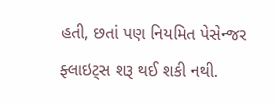હતી, છતાં પણ નિયમિત પેસેન્જર ફ્લાઇટ્સ શરૂ થઈ શકી નથી.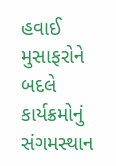હવાઈ મુસાફરોને બદલે કાર્યક્રમોનું સંગમસ્થાન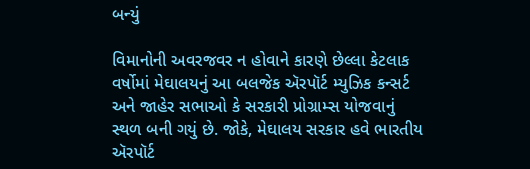બન્યું

વિમાનોની અવરજવર ન હોવાને કારણે છેલ્લા કેટલાક વર્ષોમાં મેઘાલયનું આ બલજેક ઍરપૉર્ટ મ્યુઝિક કન્સર્ટ અને જાહેર સભાઓ કે સરકારી પ્રોગ્રામ્સ યોજવાનું સ્થળ બની ગયું છે. જોકે, મેઘાલય સરકાર હવે ભારતીય ઍરપૉર્ટ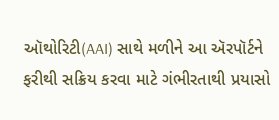ઑથોરિટી(AAI) સાથે મળીને આ ઍરપૉર્ટને ફરીથી સક્રિય કરવા માટે ગંભીરતાથી પ્રયાસો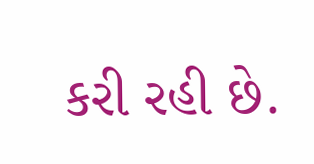કરી રહી છે.